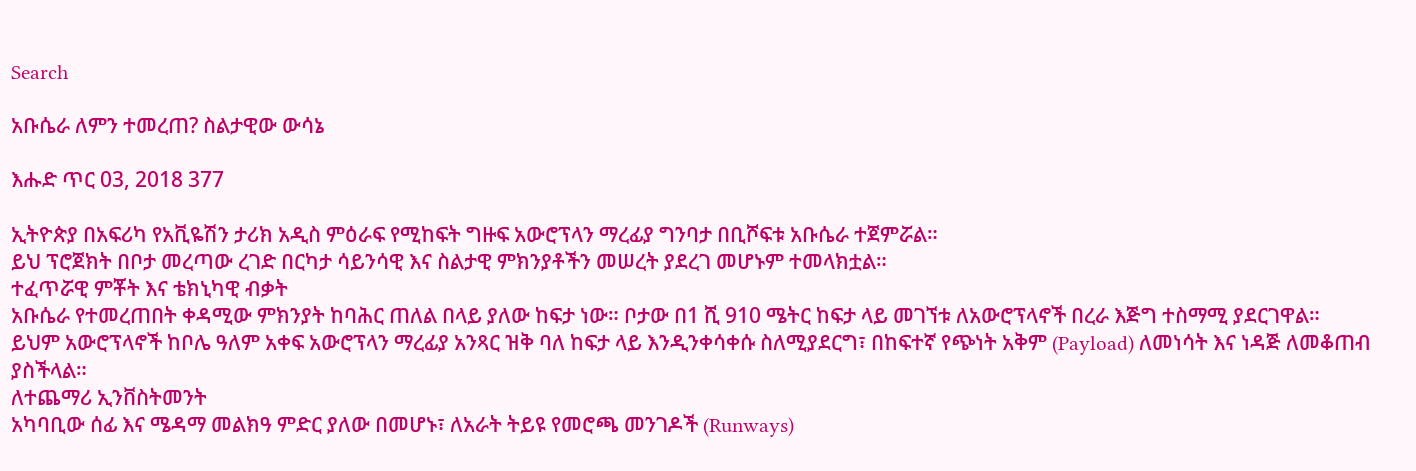Search

አቡሴራ ለምን ተመረጠ? ስልታዊው ውሳኔ

እሑድ ጥር 03, 2018 377

ኢትዮጵያ በአፍሪካ የአቪዬሽን ታሪክ አዲስ ምዕራፍ የሚከፍት ግዙፍ አውሮፕላን ማረፊያ ግንባታ በቢሾፍቱ አቡሴራ ተጀምሯል።
ይህ ፕሮጀክት በቦታ መረጣው ረገድ በርካታ ሳይንሳዊ እና ስልታዊ ምክንያቶችን መሠረት ያደረገ መሆኑም ተመላክቷል።
ተፈጥሯዊ ምቾት እና ቴክኒካዊ ብቃት
አቡሴራ የተመረጠበት ቀዳሚው ምክንያት ከባሕር ጠለል በላይ ያለው ከፍታ ነው። ቦታው በ1 ሺ 910 ሜትር ከፍታ ላይ መገኘቱ ለአውሮፕላኖች በረራ እጅግ ተስማሚ ያደርገዋል።
ይህም አውሮፕላኖች ከቦሌ ዓለም አቀፍ አውሮፕላን ማረፊያ አንጻር ዝቅ ባለ ከፍታ ላይ እንዲንቀሳቀሱ ስለሚያደርግ፣ በከፍተኛ የጭነት አቅም (Payload) ለመነሳት እና ነዳጅ ለመቆጠብ ያስችላል።
ለተጨማሪ ኢንቨስትመንት
አካባቢው ሰፊ እና ሜዳማ መልክዓ ምድር ያለው በመሆኑ፣ ለአራት ትይዩ የመሮጫ መንገዶች (Runways)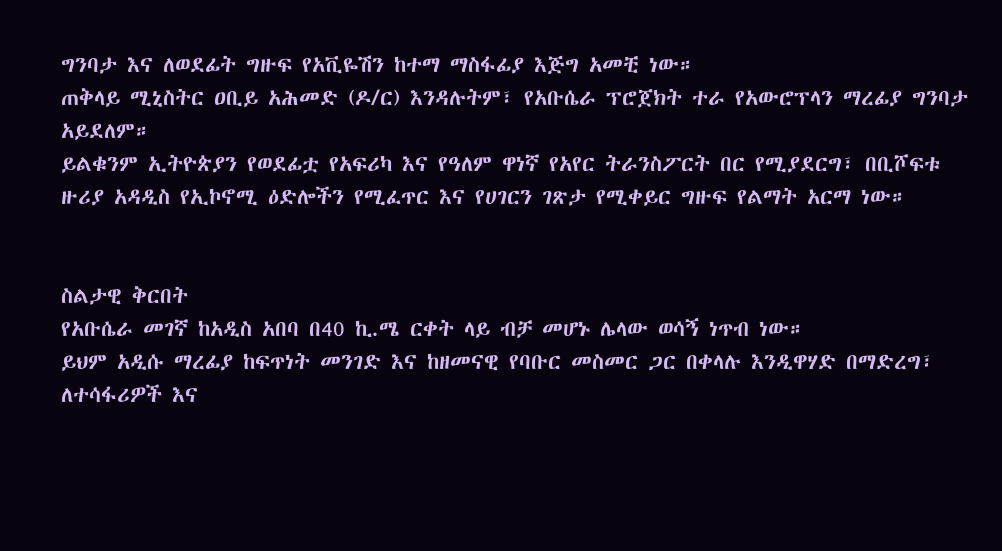ግንባታ እና ለወደፊት ግዙፍ የአቪዬሽን ከተማ ማስፋፊያ እጅግ አመቺ ነው።
ጠቅላይ ሚኒስትር ዐቢይ አሕመድ (ዶ/ር) እንዳሉትም፣ የአቡሴራ ፕሮጀክት ተራ የአውሮፕላን ማረፊያ ግንባታ አይደለም።
ይልቁንም ኢትዮጵያን የወደፊቷ የአፍሪካ እና የዓለም ዋነኛ የአየር ትራንስፖርት በር የሚያደርግ፣ በቢሾፍቱ ዙሪያ አዳዲስ የኢኮኖሚ ዕድሎችን የሚፈጥር እና የሀገርን ገጽታ የሚቀይር ግዙፍ የልማት አርማ ነው።


ስልታዊ ቅርበት
የአቡሴራ መገኛ ከአዲስ አበባ በ40 ኪ.ሜ ርቀት ላይ ብቻ መሆኑ ሌላው ወሳኝ ነጥብ ነው።
ይህም አዲሱ ማረፊያ ከፍጥነት መንገድ እና ከዘመናዊ የባቡር መስመር ጋር በቀላሉ እንዲዋሃድ በማድረግ፣ ለተሳፋሪዎች እና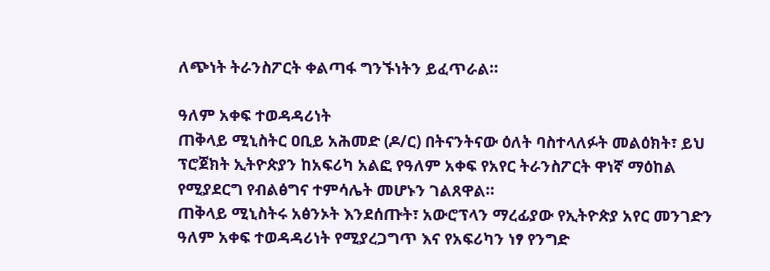ለጭነት ትራንስፖርት ቀልጣፋ ግንኙነትን ይፈጥራል።

ዓለም አቀፍ ተወዳዳሪነት
ጠቅላይ ሚኒስትር ዐቢይ አሕመድ (ዶ/ር) በትናንትናው ዕለት ባስተላለፉት መልዕክት፣ ይህ ፕሮጀክት ኢትዮጵያን ከአፍሪካ አልፎ የዓለም አቀፍ የአየር ትራንስፖርት ዋነኛ ማዕከል የሚያደርግ የብልፅግና ተምሳሌት መሆኑን ገልጸዋል።
ጠቅላይ ሚኒስትሩ አፅንኦት እንደሰጡት፣ አውሮፕላን ማረፊያው የኢትዮጵያ አየር መንገድን ዓለም አቀፍ ተወዳዳሪነት የሚያረጋግጥ እና የአፍሪካን ነፃ የንግድ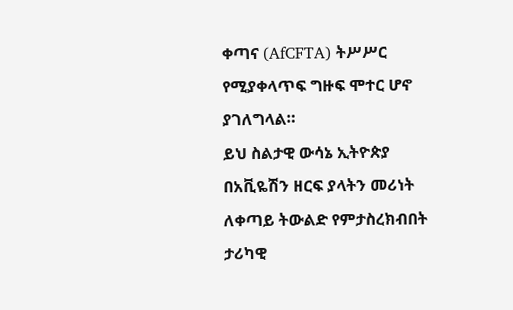ቀጣና (AfCFTA) ትሥሥር የሚያቀላጥፍ ግዙፍ ሞተር ሆኖ ያገለግላል።
ይህ ስልታዊ ውሳኔ ኢትዮጵያ በአቪዬሽን ዘርፍ ያላትን መሪነት ለቀጣይ ትውልድ የምታስረክብበት ታሪካዊ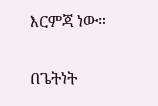እርምጃ ነው።

በጌትነት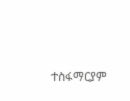ተስፋማርያም